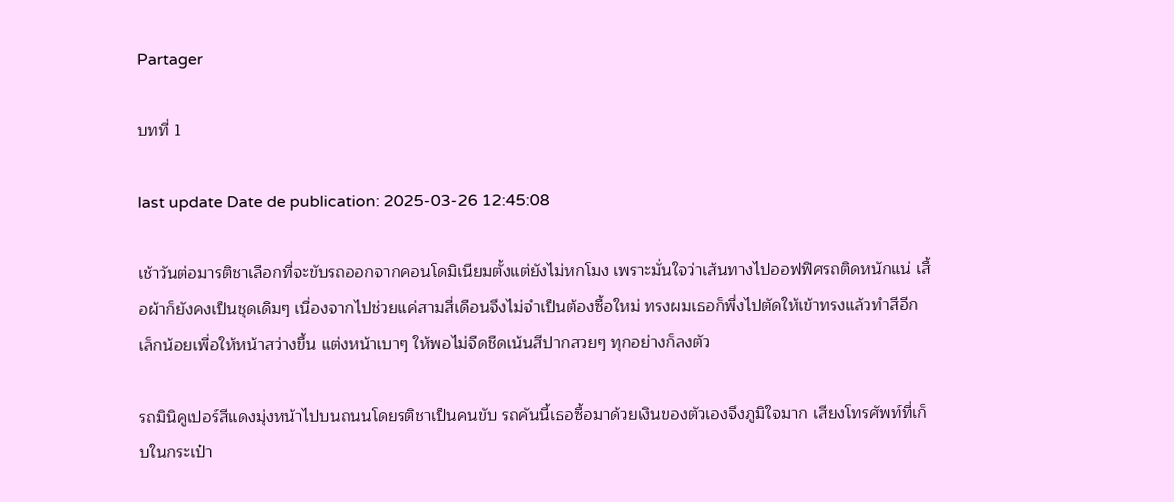Partager

บทที่ 1

last update Date de publication: 2025-03-26 12:45:08

เช้าวันต่อมารติชาเลือกที่จะขับรถออกจากคอนโดมิเนียมตั้งแต่ยังไม่หกโมง เพราะมั่นใจว่าเส้นทางไปออฟฟิศรถติดหนักแน่ เสื้อผ้าก็ยังคงเป็นชุดเดิมๆ เนื่องจากไปช่วยแค่สามสี่เดือนจึงไม่จำเป็นต้องซื้อใหม่ ทรงผมเธอก็พึ่งไปตัดให้เข้าทรงแล้วทำสีอีกเล็กน้อยเพื่อให้หน้าสว่างขึ้น แต่งหน้าเบาๆ ให้พอไม่จืดชืดเน้นสีปากสวยๆ ทุกอย่างก็ลงตัว

รถมินิคูเปอร์สีแดงมุ่งหน้าไปบนถนนโดยรติชาเป็นคนขับ รถคันนี้เธอซื้อมาด้วยเงินของตัวเองจึงภูมิใจมาก เสียงโทรศัพท์ที่เก็บในกระเป๋า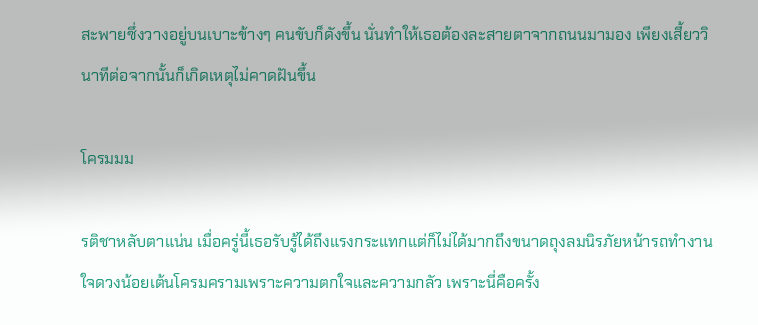สะพายซึ่งวางอยู่บนเบาะข้างๆ คนขับก็ดังขึ้น นั่นทำให้เธอต้องละสายตาจากถนนมามอง เพียงเสี้ยววินาทีต่อจากนั้นก็เกิดเหตุไม่คาดฝันขึ้น

โครมมม

รติชาหลับตาแน่น เมื่อครู่นี้เธอรับรู้ได้ถึงแรงกระแทกแต่ก็ไม่ได้มากถึงขนาดถุงลมนิรภัยหน้ารถทำงาน ใจดวงน้อยเต้นโครมครามเพราะความตกใจและความกลัว เพราะนี่คือครั้ง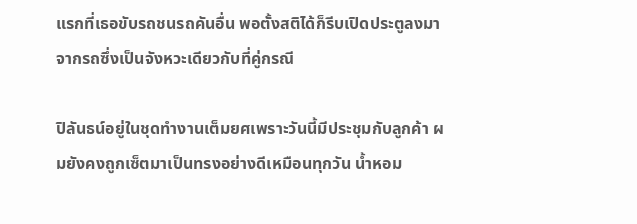แรกที่เธอขับรถชนรถคันอื่น พอตั้งสติได้ก็รีบเปิดประตูลงมาจากรถซึ่งเป็นจังหวะเดียวกับที่คู่กรณี

ปิลันธน์อยู่ในชุดทำงานเต็มยศเพราะวันนี้มีประชุมกับลูกค้า ผมยังคงถูกเซ็ตมาเป็นทรงอย่างดีเหมือนทุกวัน น้ำหอม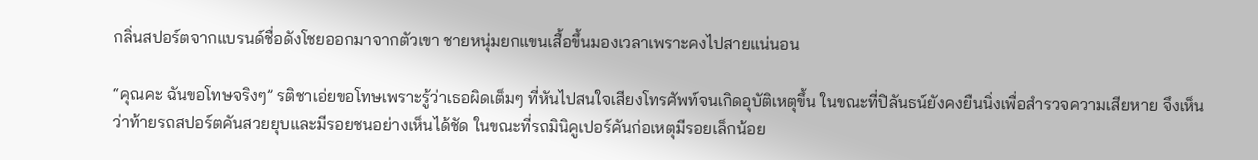กลิ่นสปอร์ตจากแบรนด์ชื่อดังโชยออกมาจากตัวเขา ชายหนุ่มยกแขนเสื้อขึ้นมองเวลาเพราะคงไปสายแน่นอน

“คุณคะ ฉันขอโทษจริงๆ” รติชาเอ่ยขอโทษเพราะรู้ว่าเธอผิดเต็มๆ ที่หันไปสนใจเสียงโทรศัพท์จนเกิดอุบัติเหตุขึ้น ในขณะที่ปิลันธน์ยังคงยืนนิ่งเพื่อสำรวจความเสียหาย จึงเห็นว่าท้ายรถสปอร์ตคันสวยยุบและมีรอยชนอย่างเห็นได้ชัด ในขณะที่รถมินิคูเปอร์คันก่อเหตุมีรอยเล็กน้อย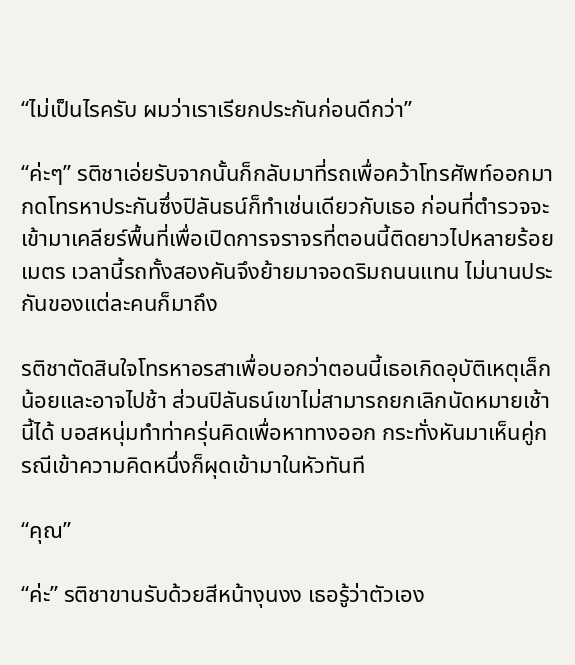“ไม่เป็นไรครับ ผมว่าเราเรียกประกันก่อนดีกว่า”

“ค่ะๆ” รติชาเอ่ยรับจากนั้นก็กลับมาที่รถเพื่อคว้าโทรศัพท์ออกมากดโทรหาประกันซึ่งปิลันธน์ก็ทำเช่นเดียวกับเธอ ก่อนที่ตำรวจจะเข้ามาเคลียร์พื้นที่เพื่อเปิดการจราจรที่ตอนนี้ติดยาวไปหลายร้อยเมตร เวลานี้รถทั้งสองคันจึงย้ายมาจอดริมถนนแทน ไม่นานประกันของแต่ละคนก็มาถึง

รติชาตัดสินใจโทรหาอรสาเพื่อบอกว่าตอนนี้เธอเกิดอุบัติเหตุเล็กน้อยและอาจไปช้า ส่วนปิลันธน์เขาไม่สามารถยกเลิกนัดหมายเช้านี้ได้ บอสหนุ่มทำท่าครุ่นคิดเพื่อหาทางออก กระทั่งหันมาเห็นคู่กรณีเข้าความคิดหนึ่งก็ผุดเข้ามาในหัวทันที

“คุณ”

“ค่ะ” รติชาขานรับด้วยสีหน้างุนงง เธอรู้ว่าตัวเอง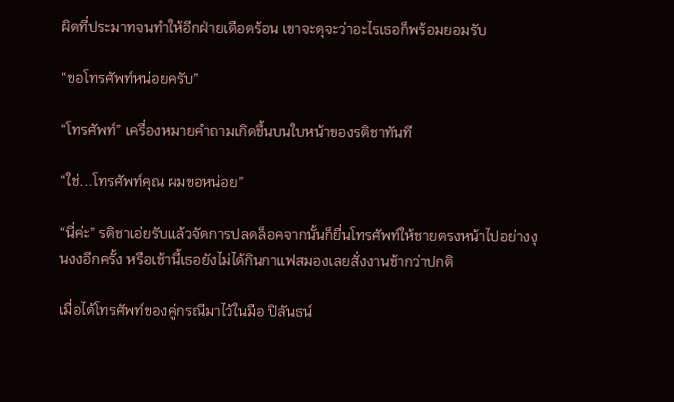ผิดที่ประมาทจนทำให้อีกฝ่ายเดือดร้อน เขาจะดุจะว่าอะไรเธอก็พร้อมยอมรับ

“ขอโทรศัพท์หน่อยครับ”

“โทรศัพท์” เครื่องหมายคำถามเกิดขึ้นบนใบหน้าของรติชาทันที

“ใช่...โทรศัพท์คุณ ผมขอหน่อย”

“นี่ค่ะ” รติชาเอ่ยรับแล้วจัดการปลดล็อคจากนั้นก็ยื่นโทรศัพท์ให้ชายตรงหน้าไปอย่างงุนงงอีกครั้ง หรือเช้านี้เธอยังไม่ได้กินกาแฟสมองเลยสั่งงานช้ากว่าปกติ

เมื่อได้โทรศัพท์ของคู่กรณีมาไว้ในมือ ปิลันธน์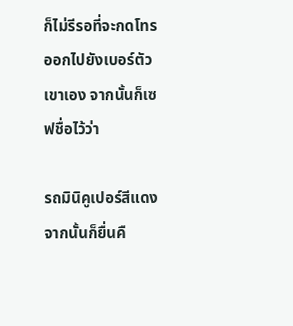ก็ไม่รีรอที่จะกดโทรออกไปยังเบอร์ตัวเขาเอง จากนั้นก็เซฟชื่อไว้ว่า

รถมินิคูเปอร์สีแดง จากนั้นก็ยื่นคื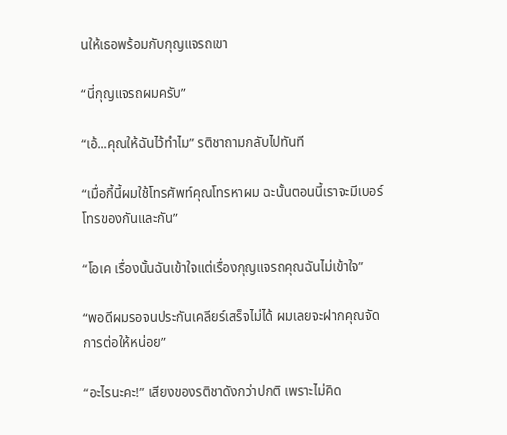นให้เธอพร้อมกับกุญแจรถเขา

“นี่กุญแจรถผมครับ”

“เอ้...คุณให้ฉันไว้ทำไม” รติชาถามกลับไปทันที

“เมื่อกี้นี้ผมใช้โทรศัพท์คุณโทรหาผม ฉะนั้นตอนนี้เราจะมีเบอร์โทรของกันและกัน”

“โอเค เรื่องนั้นฉันเข้าใจแต่เรื่องกุญแจรถคุณฉันไม่เข้าใจ”

“พอดีผมรอจนประกันเคลียร์เสร็จไม่ได้ ผมเลยจะฝากคุณจัดการต่อให้หน่อย”

“อะไรนะคะ!” เสียงของรติชาดังกว่าปกติ เพราะไม่คิด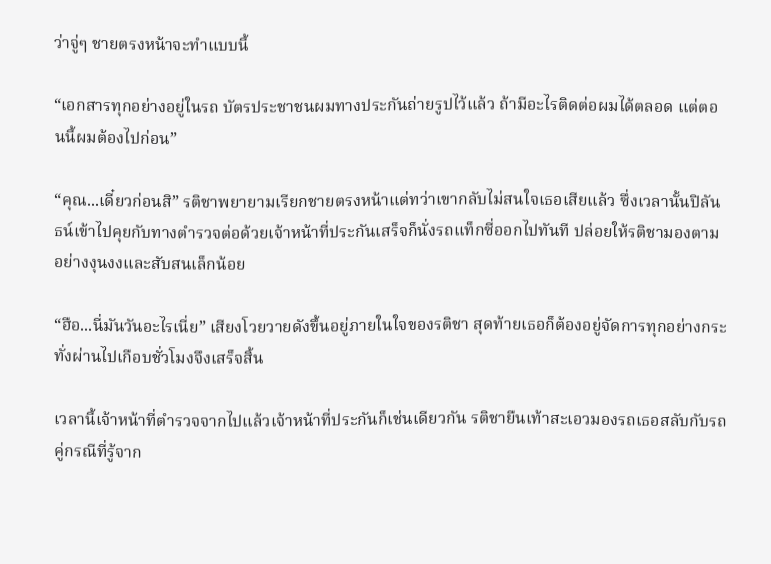ว่าจู่ๆ ชายตรงหน้าจะทำแบบนี้

“เอกสารทุกอย่างอยู่ในรถ บัตรประชาชนผมทางประกันถ่ายรูปไว้แล้ว ถ้ามีอะไรติดต่อผมได้ตลอด แต่ตอนนี้ผมต้องไปก่อน”

“คุณ...เดี๋ยวก่อนสิ” รติชาพยายามเรียกชายตรงหน้าแต่ทว่าเขากลับไม่สนใจเธอเสียแล้ว ซึ่งเวลานั้นปิลันธน์เข้าไปคุยกับทางตำรวจต่อด้วยเจ้าหน้าที่ประกันเสร็จก็นั่งรถแท็กซี่ออกไปทันที ปล่อยให้รติชามองตามอย่างงุนงงและสับสนเล็กน้อย

“ฮือ...นี่มันวันอะไรเนี่ย” เสียงโวยวายดังขึ้นอยู่ภายในใจของรติชา สุดท้ายเธอก็ต้องอยู่จัดการทุกอย่างกระทั่งผ่านไปเกือบชั่วโมงจึงเสร็จสิ้น

เวลานี้เจ้าหน้าที่ตำรวจจากไปแล้วเจ้าหน้าที่ประกันก็เช่นเดียวกัน รติชายืนเท้าสะเอวมองรถเธอสลับกับรถคู่กรณีที่รู้จาก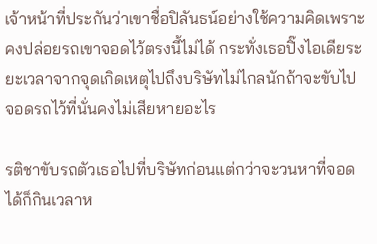เจ้าหน้าที่ประกันว่าเขาชื่อปิลันธน์อย่างใช้ความคิดเพราะคงปล่อยรถเขาจอดไว้ตรงนี้ไม่ได้ กระทั่งเธอปิ๊งไอเดียระยะเวลาจากจุดเกิดเหตุไปถึงบริษัทไม่ไกลนักถ้าจะขับไปจอดรถไว้ที่นั่นคงไม่เสียหายอะไร

รติชาขับรถตัวเธอไปที่บริษัทก่อนแต่กว่าจะวนหาที่จอดได้ก็กินเวลาห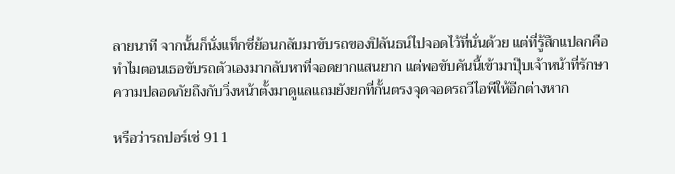ลายนาที จากนั้นก็นั่งแท็กซี่ย้อนกลับมาขับรถของปิลันธน์ไปจอดไว้ที่นั่นด้วย แต่ที่รู้สึกแปลกคือทำไมตอนเธอขับรถตัวเองมากลับหาที่จอดยากแสนยาก แต่พอขับคันนี้เข้ามาปุ๊บเจ้าหน้าที่รักษาความปลอดภัยถึงกับวิ่งหน้าตั้งมาดูแลแถมยังยกที่กั้นตรงจุดจอดรถวีไอพีให้อีกต่างหาก

หรือว่ารถปอร์เช่ 911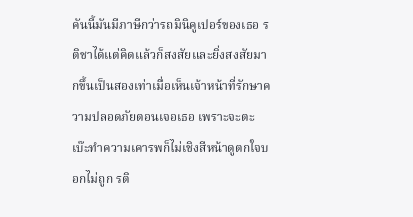คันนี้มันมีภาษีกว่ารถมินิคูเปอร์ของเธอ รติชาได้แต่คิดแล้วก็สงสัยและยิ่งสงสัยมากขึ้นเป็นสองเท่าเมื่อเห็นเจ้าหน้าที่รักษาความปลอดภัยตอนเจอเธอ เพราะจะตะเบ๊ะทำความเคารพก็ไม่เชิงสีหน้าดูตกใจบอกไม่ถูก รติ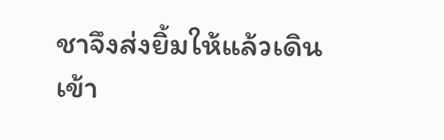ชาจึงส่งยิ้มให้แล้วเดินเข้า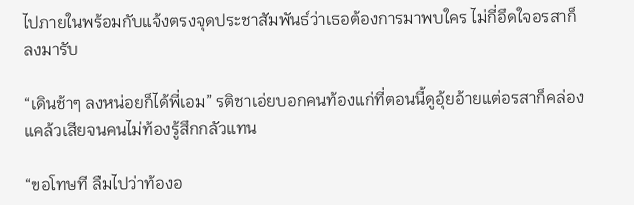ไปภายในพร้อมกับแจ้งตรงจุดประชาสัมพันธ์ว่าเธอต้องการมาพบใคร ไม่กี่อึดใจอรสาก็ลงมารับ

“เดินช้าๆ ลงหน่อยก็ได้พี่เอม” รติชาเอ่ยบอกคนท้องแก่ที่ตอนนี้ดูอุ้ยอ้ายแต่อรสาก็คล่องแคล้วเสียจนคนไม่ท้องรู้สึกกลัวแทน

“ขอโทษที ลืมไปว่าท้องอ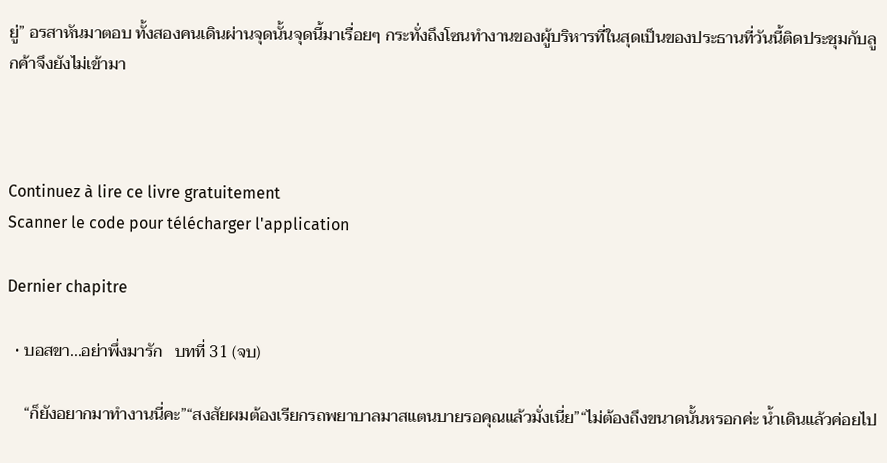ยู่” อรสาหันมาตอบ ทั้งสองคนเดินผ่านจุดนั้นจุดนี้มาเรื่อยๆ กระทั่งถึงโซนทำงานของผู้บริหารที่ในสุดเป็นของประธานที่วันนี้ติดประชุมกับลูกค้าจึงยังไม่เข้ามา



Continuez à lire ce livre gratuitement
Scanner le code pour télécharger l'application

Dernier chapitre

  • บอสขา...อย่าพึ่งมารัก   บทที่ 31 (จบ)

    “ก็ยังอยากมาทำงานนี่คะ”“สงสัยผมต้องเรียกรถพยาบาลมาสแตนบายรอคุณแล้วมั่งเนี่ย”“ไม่ต้องถึงขนาดนั้นหรอกค่ะ น้ำเดินแล้วค่อยไป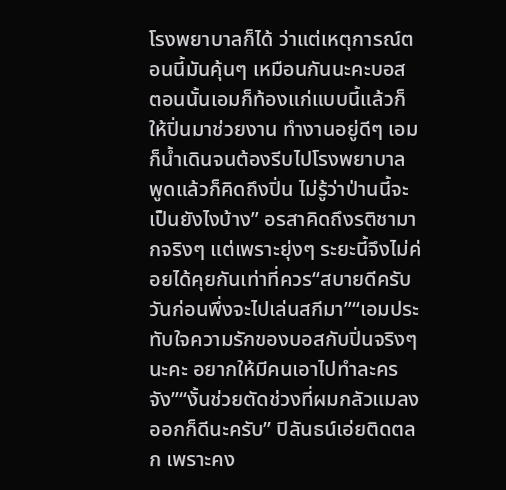โรงพยาบาลก็ได้ ว่าแต่เหตุการณ์ตอนนี้มันคุ้นๆ เหมือนกันนะคะบอส ตอนนั้นเอมก็ท้องแก่แบบนี้แล้วก็ให้ปิ่นมาช่วยงาน ทำงานอยู่ดีๆ เอมก็น้ำเดินจนต้องรีบไปโรงพยาบาล พูดแล้วก็คิดถึงปิ่น ไม่รู้ว่าป่านนี้จะเป็นยังไงบ้าง” อรสาคิดถึงรติชามากจริงๆ แต่เพราะยุ่งๆ ระยะนี้จึงไม่ค่อยได้คุยกันเท่าที่ควร“สบายดีครับ วันก่อนพึ่งจะไปเล่นสกีมา”“เอมประทับใจความรักของบอสกับปิ่นจริงๆ นะคะ อยากให้มีคนเอาไปทำละครจัง”“งั้นช่วยตัดช่วงที่ผมกลัวแมลงออกก็ดีนะครับ” ปิลันธน์เอ่ยติดตลก เพราะคง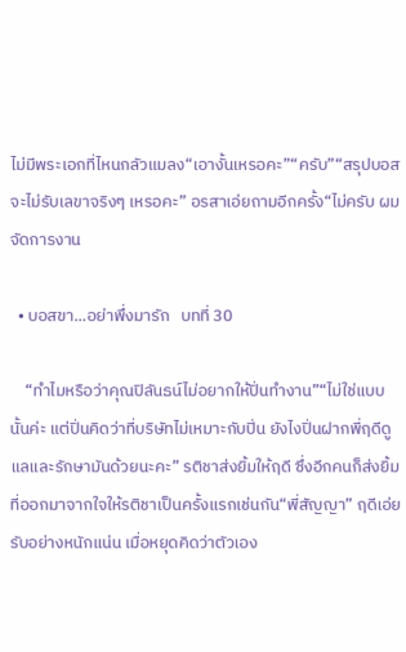ไม่มีพระเอกที่ไหนกลัวแมลง“เอางั้นเหรอคะ”“ครับ”“สรุปบอสจะไม่รับเลขาจริงๆ เหรอคะ” อรสาเอ่ยถามอีกครั้ง“ไม่ครับ ผมจัดการงาน

  • บอสขา...อย่าพึ่งมารัก   บทที่ 30

    “ทำไมหรือว่าคุณปิลันธน์ไม่อยากให้ปิ่นทำงาน”“ไม่ใช่แบบนั้นค่ะ แต่ปิ่นคิดว่าที่บริษัทไม่เหมาะกับปิ่น ยังไงปิ่นฝากพี่ฤดีดูแลและรักษามันด้วยนะคะ” รติชาส่งยิ้มให้ฤดี ซึ่งอีกคนก็ส่งยิ้มที่ออกมาจากใจให้รติชาเป็นครั้งแรกเช่นกัน“พี่สัญญา” ฤดีเอ่ยรับอย่างหนักแน่น เมื่อหยุดคิดว่าตัวเอง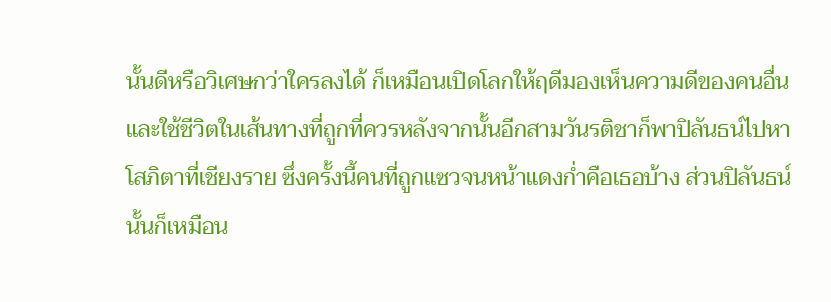นั้นดีหรือวิเศษกว่าใครลงได้ ก็เหมือนเปิดโลกให้ฤดีมองเห็นความดีของคนอื่นและใช้ชีวิตในเส้นทางที่ถูกที่ควรหลังจากนั้นอีกสามวันรติชาก็พาปิลันธน์ไปหาโสภิตาที่เชียงราย ซึ่งครั้งนี้คนที่ถูกแซวจนหน้าแดงก่ำคือเธอบ้าง ส่วนปิลันธน์นั้นก็เหมือน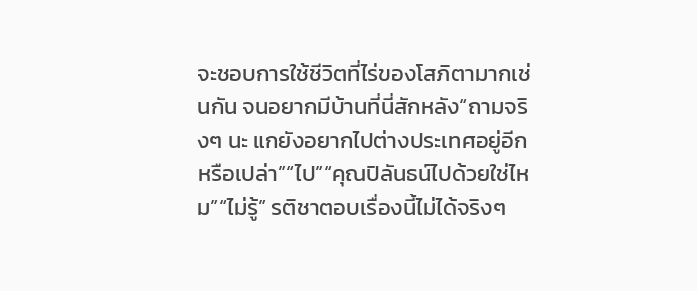จะชอบการใช้ชีวิตที่ไร่ของโสภิตามากเช่นกัน จนอยากมีบ้านที่นี่สักหลัง“ถามจริงๆ นะ แกยังอยากไปต่างประเทศอยู่อีกหรือเปล่า”“ไป”“คุณปิลันธน์ไปด้วยใช่ไหม”“ไม่รู้” รติชาตอบเรื่องนี้ไม่ได้จริงๆ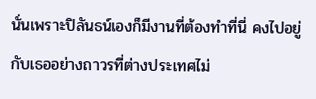นั่นเพราะปิลันธน์เองก็มีงานที่ต้องทำที่นี่ คงไปอยู่กับเธออย่างถาวรที่ต่างประเทศไม่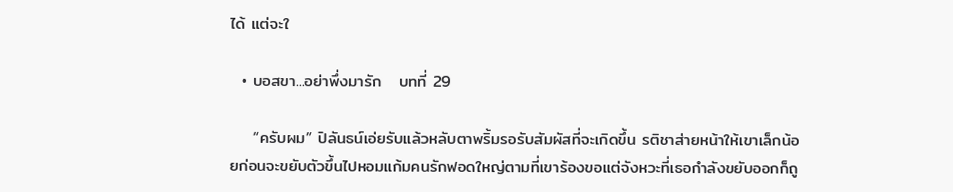ได้ แต่จะใ

  • บอสขา...อย่าพึ่งมารัก   บทที่ 29

    “ครับผม” ปิลันธน์เอ่ยรับแล้วหลับตาพริ้มรอรับสัมผัสที่จะเกิดขึ้น รติชาส่ายหน้าให้เขาเล็กน้อยก่อนจะขยับตัวขึ้นไปหอมแก้มคนรักฟอดใหญ่ตามที่เขาร้องขอแต่จังหวะที่เธอกำลังขยับออกก็ถู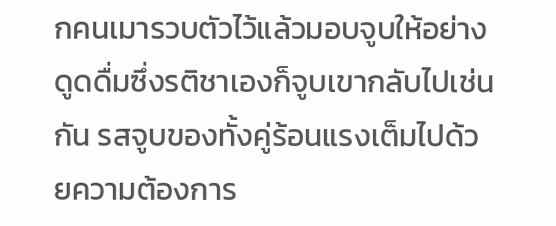กคนเมารวบตัวไว้แล้วมอบจูบให้อย่างดูดดื่มซึ่งรติชาเองก็จูบเขากลับไปเช่นกัน รสจูบของทั้งคู่ร้อนแรงเต็มไปด้วยความต้องการ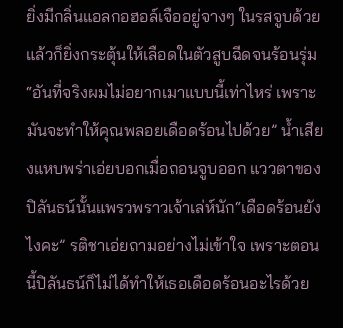ยิ่งมีกลิ่นแอลกอฮอล์เจืออยู่จางๆ ในรสจูบด้วยแล้วก็ยิ่งกระตุ้นให้เลือดในตัวสูบฉีดจนร้อนรุ่ม“อันที่จริงผมไม่อยากเมาแบบนี้เท่าไหร่ เพราะมันจะทำให้คุณพลอยเดือดร้อนไปด้วย” น้ำเสียงแหบพร่าเอ่ยบอกเมื่อถอนจูบออก แววตาของปิลันธน์นั้นแพรวพราวเจ้าเล่ห์นัก“เดือดร้อนยังไงคะ” รติชาเอ่ยถามอย่างไม่เข้าใจ เพราะตอนนี้ปิลันธน์ก็ไม่ได้ทำให้เธอเดือดร้อนอะไรด้วย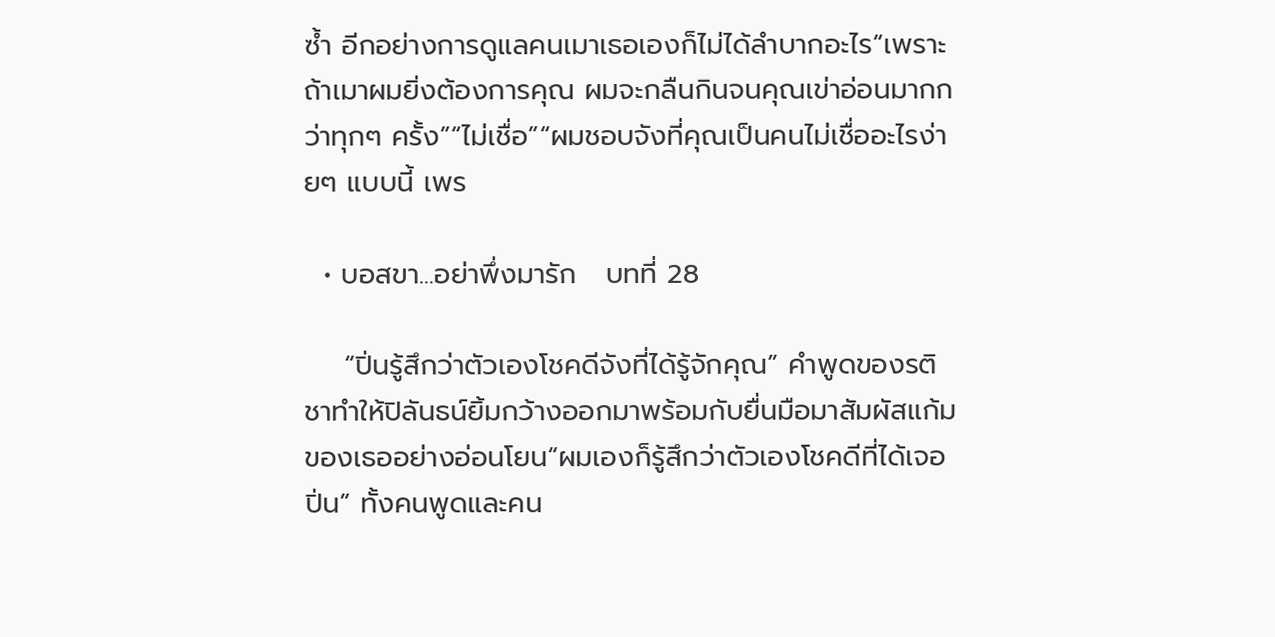ซ้ำ อีกอย่างการดูแลคนเมาเธอเองก็ไม่ได้ลำบากอะไร“เพราะถ้าเมาผมยิ่งต้องการคุณ ผมจะกลืนกินจนคุณเข่าอ่อนมากกว่าทุกๆ ครั้ง”“ไม่เชื่อ”“ผมชอบจังที่คุณเป็นคนไม่เชื่ออะไรง่ายๆ แบบนี้ เพร

  • บอสขา...อย่าพึ่งมารัก   บทที่ 28

    “ปิ่นรู้สึกว่าตัวเองโชคดีจังที่ได้รู้จักคุณ” คำพูดของรติชาทำให้ปิลันธน์ยิ้มกว้างออกมาพร้อมกับยื่นมือมาสัมผัสแก้มของเธออย่างอ่อนโยน“ผมเองก็รู้สึกว่าตัวเองโชคดีที่ได้เจอปิ่น” ทั้งคนพูดและคน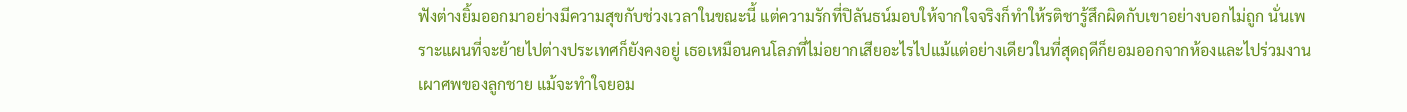ฟังต่างยิ้มออกมาอย่างมีความสุขกับช่วงเวลาในขณะนี้ แต่ความรักที่ปิลันธน์มอบให้จากใจจริงก็ทำให้รติชารู้สึกผิดกับเขาอย่างบอกไม่ถูก นั่นเพราะแผนที่จะย้ายไปต่างประเทศก็ยังคงอยู่ เธอเหมือนคนโลภที่ไม่อยากเสียอะไรไปแม้แต่อย่างเดียวในที่สุดฤดีก็ยอมออกจากห้องและไปร่วมงานเผาศพของลูกชาย แม้จะทำใจยอม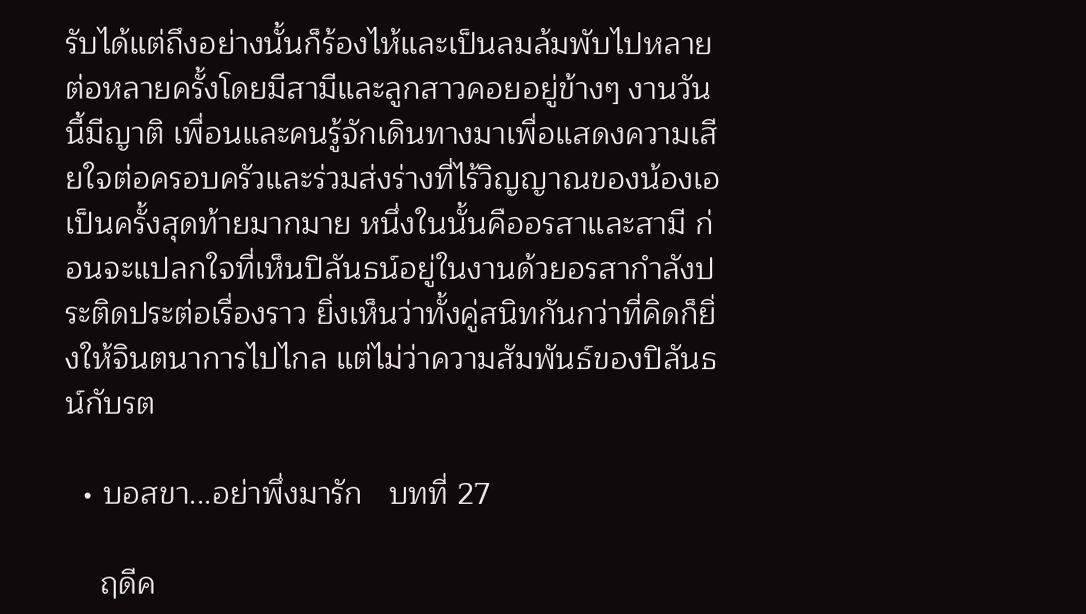รับได้แต่ถึงอย่างนั้นก็ร้องไห้และเป็นลมล้มพับไปหลายต่อหลายครั้งโดยมีสามีและลูกสาวคอยอยู่ข้างๆ งานวันนี้มีญาติ เพื่อนและคนรู้จักเดินทางมาเพื่อแสดงความเสียใจต่อครอบครัวและร่วมส่งร่างที่ไร้วิญญาณของน้องเอเป็นครั้งสุดท้ายมากมาย หนึ่งในนั้นคืออรสาและสามี ก่อนจะแปลกใจที่เห็นปิลันธน์อยู่ในงานด้วยอรสากำลังประติดประต่อเรื่องราว ยิ่งเห็นว่าทั้งคู่สนิทกันกว่าที่คิดก็ยิ่งให้จินตนาการไปไกล แต่ไม่ว่าความสัมพันธ์ของปิลันธน์กับรต

  • บอสขา...อย่าพึ่งมารัก   บทที่ 27

    ฤดีค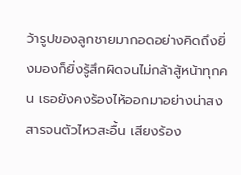ว้ารูปของลูกชายมากอดอย่างคิดถึงยิ่งมองก็ยิ่งรู้สึกผิดจนไม่กล้าสู้หน้าทุกคน เธอยังคงร้องไห้ออกมาอย่างน่าสงสารจนตัวไหวสะอื้น เสียงร้อง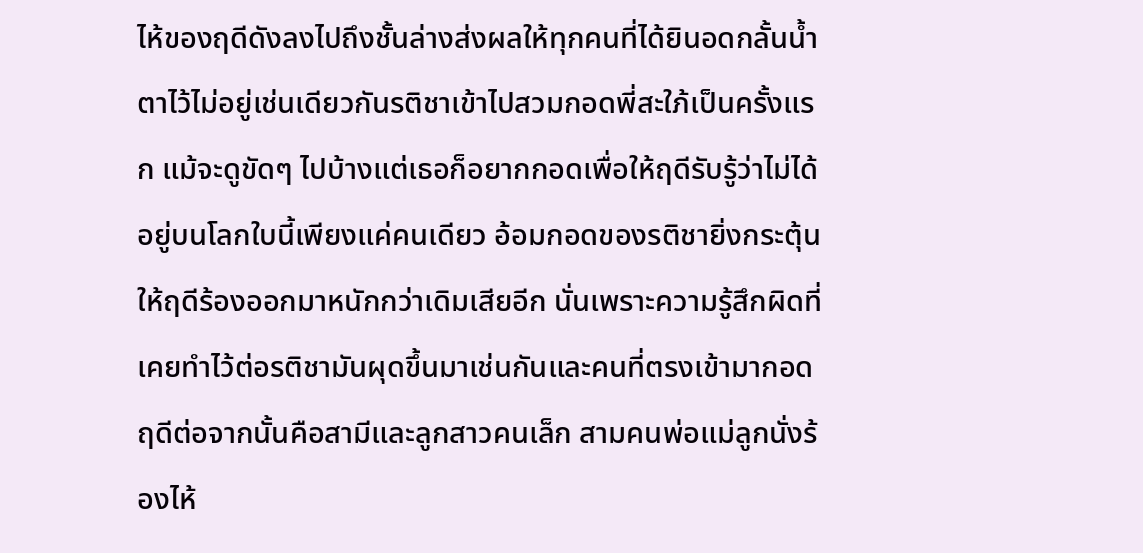ไห้ของฤดีดังลงไปถึงชั้นล่างส่งผลให้ทุกคนที่ได้ยินอดกลั้นน้ำตาไว้ไม่อยู่เช่นเดียวกันรติชาเข้าไปสวมกอดพี่สะใภ้เป็นครั้งแรก แม้จะดูขัดๆ ไปบ้างแต่เธอก็อยากกอดเพื่อให้ฤดีรับรู้ว่าไม่ได้อยู่บนโลกใบนี้เพียงแค่คนเดียว อ้อมกอดของรติชายิ่งกระตุ้นให้ฤดีร้องออกมาหนักกว่าเดิมเสียอีก นั่นเพราะความรู้สึกผิดที่เคยทำไว้ต่อรติชามันผุดขึ้นมาเช่นกันและคนที่ตรงเข้ามากอดฤดีต่อจากนั้นคือสามีและลูกสาวคนเล็ก สามคนพ่อแม่ลูกนั่งร้องไห้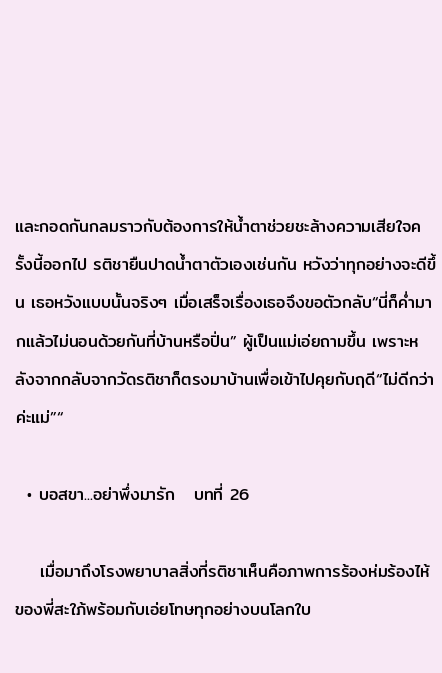และกอดกันกลมราวกับต้องการให้น้ำตาช่วยชะล้างความเสียใจครั้งนี้ออกไป รติชายืนปาดน้ำตาตัวเองเช่นกัน หวังว่าทุกอย่างจะดีขึ้น เธอหวังแบบนั้นจริงๆ เมื่อเสร็จเรื่องเธอจึงขอตัวกลับ“นี่ก็ค่ำมากแล้วไม่นอนด้วยกันที่บ้านหรือปิ่น” ผู้เป็นแม่เอ่ยถามขึ้น เพราะหลังจากกลับจากวัดรติชาก็ตรงมาบ้านเพื่อเข้าไปคุยกับฤดี“ไม่ดีกว่าค่ะแม่”“

  • บอสขา...อย่าพึ่งมารัก   บทที่ 26

    เมื่อมาถึงโรงพยาบาลสิ่งที่รติชาเห็นคือภาพการร้องห่มร้องไห้ของพี่สะใภ้พร้อมกับเอ่ยโทษทุกอย่างบนโลกใบ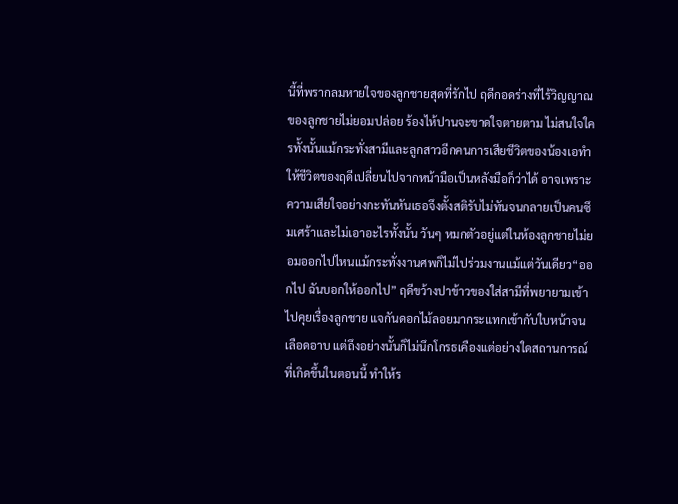นี้ที่พรากลมหายใจของลูกชายสุดที่รักไป ฤดีกอดร่างที่ไร้วิญญาณของลูกชายไม่ยอมปล่อย ร้องไห้ปานจะขาดใจตายตาม ไม่สนใจใครทั้งนั้นแม้กระทั่งสามีและลูกสาวอีกคนการเสียชีวิตของน้องเอทำให้ชีวิตของฤดีเปลี่ยนไปจากหน้ามือเป็นหลังมือก็ว่าได้ อาจเพราะความเสียใจอย่างกะทันหันเธอจึงตั้งสติรับไม่ทันจนกลายเป็นคนซึมเศร้าและไม่เอาอะไรทั้งนั้น วันๆ หมกตัวอยู่แต่ในห้องลูกชายไม่ยอมออกไปไหนแม้กระทั่งงานศพก็ไม่ไปร่วมงานแม้แต่วันเดียว“ออกไป ฉันบอกให้ออกไป” ฤดีขว้างปาข้าวของใส่สามีที่พยายามเข้าไปคุยเรื่องลูกชาย แจกันดอกไม้ลอยมากระแทกเข้ากับใบหน้าจนเลือดอาบ แต่ถึงอย่างนั้นก็ไม่นึกโกรธเคืองแต่อย่างใดสถานการณ์ที่เกิดขึ้นในตอนนี้ ทำให้ร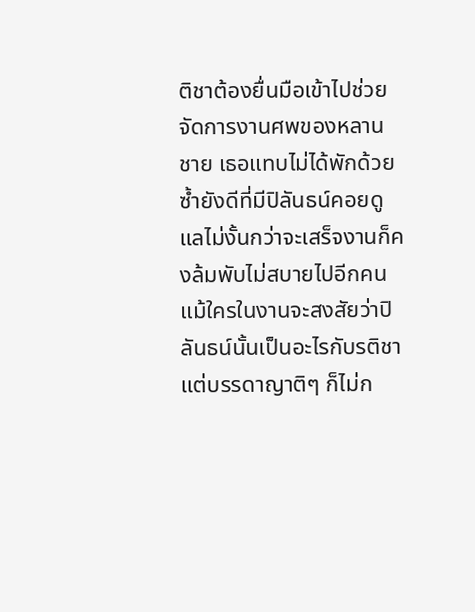ติชาต้องยื่นมือเข้าไปช่วยจัดการงานศพของหลานชาย เธอแทบไม่ได้พักด้วยซ้ำยังดีที่มีปิลันธน์คอยดูแลไม่งั้นกว่าจะเสร็จงานก็คงล้มพับไม่สบายไปอีกคน แม้ใครในงานจะสงสัยว่าปิลันธน์นั้นเป็นอะไรกับรติชา แต่บรรดาญาติๆ ก็ไม่ก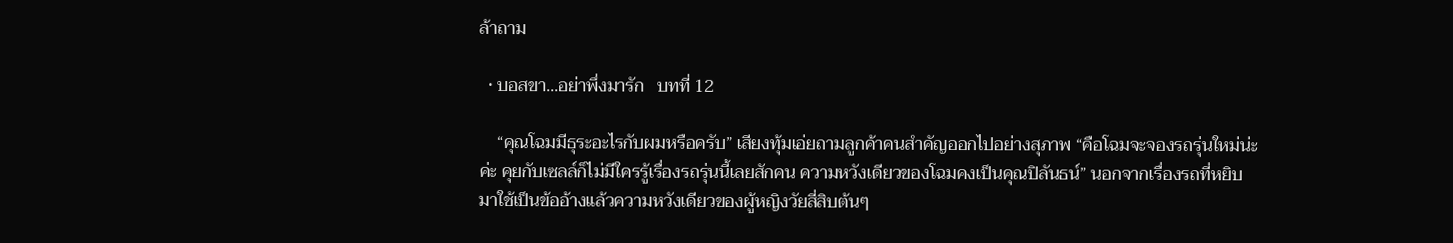ล้าถาม

  • บอสขา...อย่าพึ่งมารัก   บทที่ 12

    “คุณโฉมมีธุระอะไรกับผมหรือครับ” เสียงทุ้มเอ่ยถามลูกค้าคนสำคัญออกไปอย่างสุภาพ “คือโฉมจะจองรถรุ่นใหม่น่ะค่ะ คุยกับเซลล์ก็ไม่มีใครรู้เรื่องรถรุ่นนี้เลยสักคน ความหวังเดียวของโฉมคงเป็นคุณปิลันธน์” นอกจากเรื่องรถที่หยิบมาใช้เป็นข้ออ้างแล้วความหวังเดียวของผู้หญิงวัยสี่สิบต้นๆ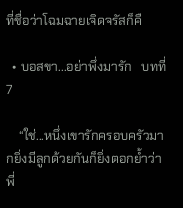ที่ชื่อว่าโฉมฉายเจิดจรัสก็คื

  • บอสขา...อย่าพึ่งมารัก   บทที่ 7

    “ใช่...หนึ่งเขารักครอบครัวมากยิ่งมีลูกด้วยกันก็ยิ่งตอกย้ำว่าพี่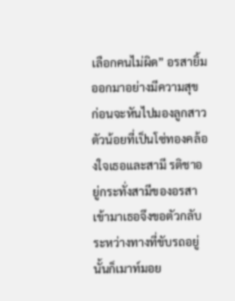เลือกคนไม่ผิด” อรสายิ้มออกมาอย่างมีความสุข ก่อนจะหันไปมองลูกสาวตัวน้อยที่เป็นโซ่ทองคล้องใจเธอและสามี รติชาอยู่กระทั่งสามีของอรสาเข้ามาเธอจึงขอตัวกลับ ระหว่างทางที่ขับรถอยู่นั้นก็เมาท์มอย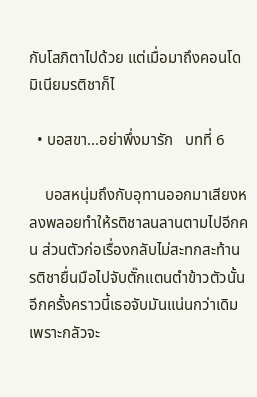กับโสภิตาไปด้วย แต่เมื่อมาถึงคอนโดมิเนียมรติชาก็ไ

  • บอสขา...อย่าพึ่งมารัก   บทที่ 6

    บอสหนุ่มถึงกับอุทานออกมาเสียงหลงพลอยทำให้รติชาลนลานตามไปอีกคน ส่วนตัวก่อเรื่องกลับไม่สะทกสะท้าน รติชายื่นมือไปจับตั๊กแตนตำข้าวตัวนั้นอีกครั้งคราวนี้เธอจับมันแน่นกว่าเดิมเพราะกลัวจะ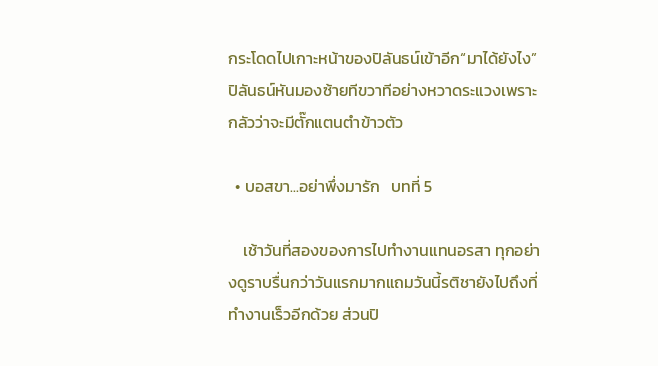กระโดดไปเกาะหน้าของปิลันธน์เข้าอีก“มาได้ยังไง” ปิลันธน์หันมองซ้ายทีขวาทีอย่างหวาดระแวงเพราะกลัวว่าจะมีตั๊กแตนตำข้าวตัว

  • บอสขา...อย่าพึ่งมารัก   บทที่ 5

    เช้าวันที่สองของการไปทำงานแทนอรสา ทุกอย่างดูราบรื่นกว่าวันแรกมากแถมวันนี้รติชายังไปถึงที่ทำงานเร็วอีกด้วย ส่วนปิ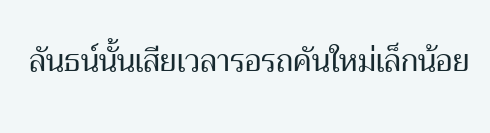ลันธน์นั้นเสียเวลารอรถคันใหม่เล็กน้อย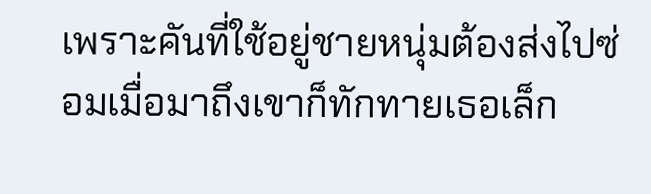เพราะคันที่ใช้อยู่ชายหนุ่มต้องส่งไปซ่อมเมื่อมาถึงเขาก็ทักทายเธอเล็ก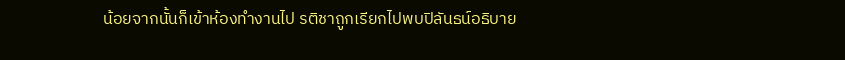น้อยจากนั้นก็เข้าห้องทำงานไป รติชาถูกเรียกไปพบปิลันธน์อธิบาย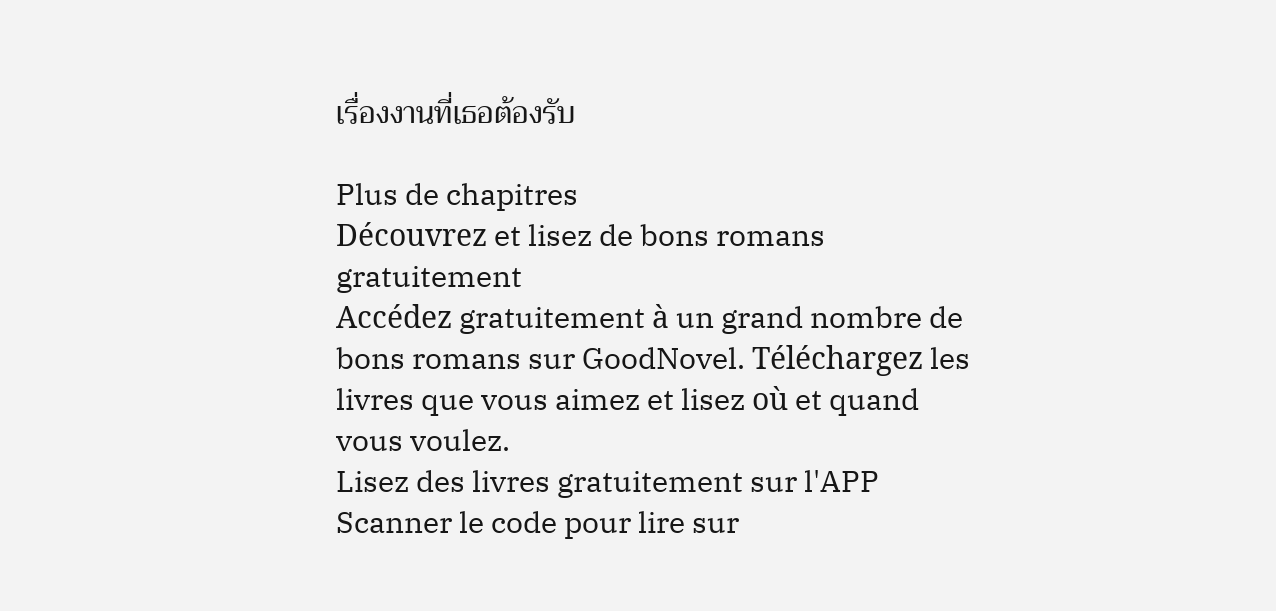เรื่องงานที่เธอต้องรับ

Plus de chapitres
Découvrez et lisez de bons romans gratuitement
Accédez gratuitement à un grand nombre de bons romans sur GoodNovel. Téléchargez les livres que vous aimez et lisez où et quand vous voulez.
Lisez des livres gratuitement sur l'APP
Scanner le code pour lire sur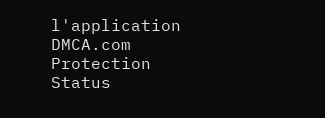l'application
DMCA.com Protection Status